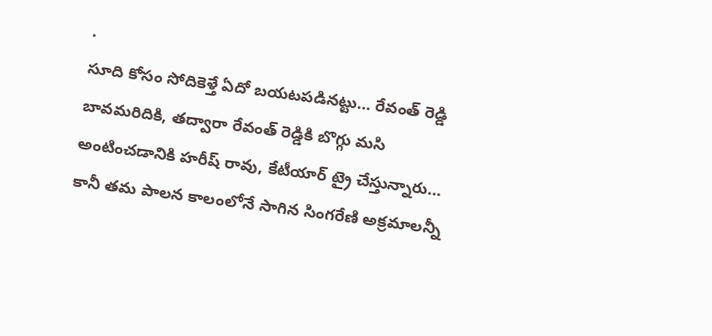.
సూది కోసం సోదికెళ్తే ఏదో బయటపడినట్టు… రేవంత్ రెడ్డి బావమరిదికి, తద్వారా రేవంత్ రెడ్డికి బొగ్గు మసి అంటించడానికి హరీష్ రావు, కేటీయార్ ట్రై చేస్తున్నారు… కానీ తమ పాలన కాలంలోనే సాగిన సింగరేణి అక్రమాలన్నీ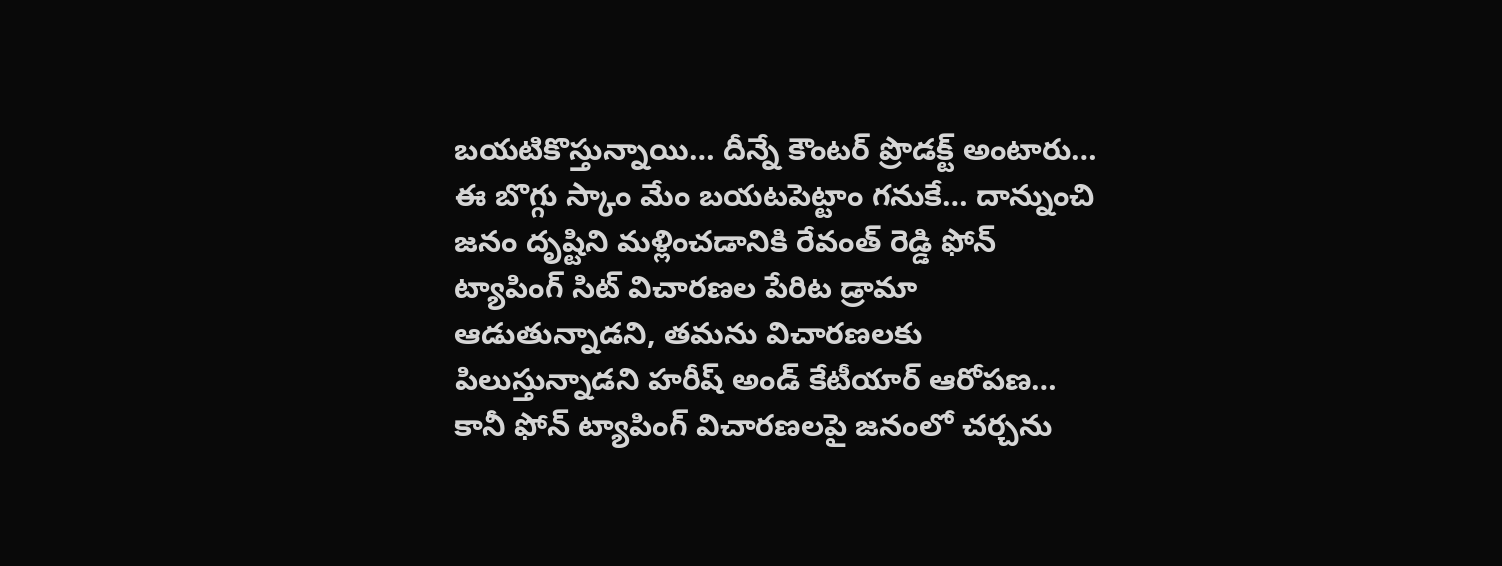బయటికొస్తున్నాయి… దీన్నే కౌంటర్ ప్రొడక్ట్ అంటారు…
ఈ బొగ్గు స్కాం మేం బయటపెట్టాం గనుకే… దాన్నుంచి జనం దృష్టిని మళ్లించడానికి రేవంత్ రెడ్డి ఫోన్ ట్యాపింగ్ సిట్ విచారణల పేరిట డ్రామా ఆడుతున్నాడని, తమను విచారణలకు పిలుస్తున్నాడని హరీష్ అండ్ కేటీయార్ ఆరోపణ… కానీ ఫోన్ ట్యాపింగ్ విచారణలపై జనంలో చర్చను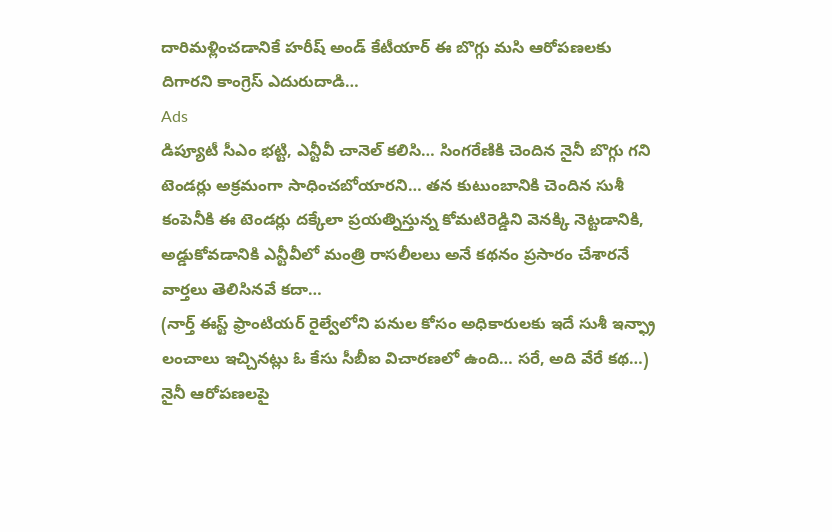దారిమళ్లించడానికే హరీష్ అండ్ కేటీయార్ ఈ బొగ్గు మసి ఆరోపణలకు దిగారని కాంగ్రెస్ ఎదురుదాడి…
Ads
డిప్యూటీ సీఎం భట్టి, ఎన్టీవీ చానెల్ కలిసి… సింగరేణికి చెందిన నైనీ బొగ్గు గని టెండర్లు అక్రమంగా సాధించబోయారని… తన కుటుంబానికి చెందిన సుశీ కంపెనీకి ఈ టెండర్లు దక్కేలా ప్రయత్నిస్తున్న కోమటిరెడ్డిని వెనక్కి నెట్టడానికి, అడ్డుకోవడానికి ఎన్టీవీలో మంత్రి రాసలీలలు అనే కథనం ప్రసారం చేశారనే వార్తలు తెలిసినవే కదా…
(నార్త్ ఈస్ట్ ఫ్రాంటియర్ రైల్వేలోని పనుల కోసం అధికారులకు ఇదే సుశీ ఇన్ఫ్రా లంచాలు ఇచ్చినట్లు ఓ కేసు సీబీఐ విచారణలో ఉంది… సరే, అది వేరే కథ…)
నైనీ ఆరోపణలపై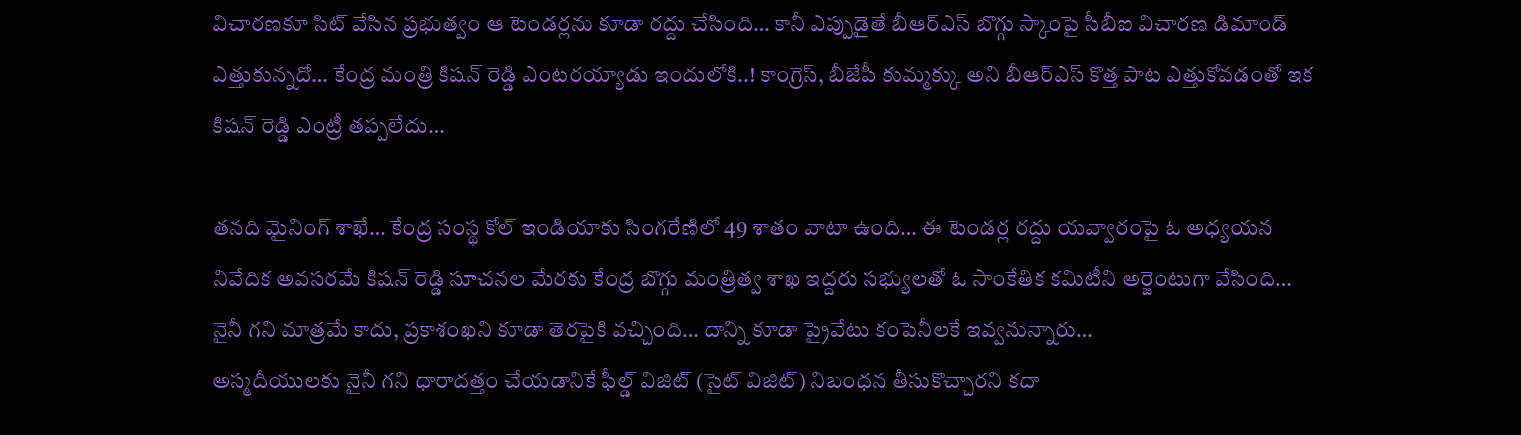విచారణకూ సిట్ వేసిన ప్రభుత్వం ఆ టెండర్లను కూడా రద్దు చేసింది… కానీ ఎప్పుడైతే బీఆర్ఎస్ బొగ్గు స్కాంపై సీబీఐ విచారణ డిమాండ్ ఎత్తుకున్నదో… కేంద్ర మంత్రి కిషన్ రెడ్డి ఎంటరయ్యాడు ఇందులోకి..! కాంగ్రెస్, బీజేపీ కుమ్మక్కు అని బీఆర్ఎస్ కొత్త పాట ఎత్తుకోవడంతో ఇక కిషన్ రెడ్డి ఎంట్రీ తప్పలేదు…

తనది మైనింగ్ శాఖే… కేంద్ర సంస్థ కోల్ ఇండియాకు సింగరేణిలో 49 శాతం వాటా ఉంది… ఈ టెండర్ల రద్దు యవ్వారంపై ఓ అధ్యయన నివేదిక అవసరమే కిషన్ రెడ్డి సూచనల మేరకు కేంద్ర బొగ్గు మంత్రిత్వ శాఖ ఇద్దరు సభ్యులతో ఓ సాంకేతిక కమిటీని అర్జెంటుగా వేసింది… నైనీ గని మాత్రమే కాదు, ప్రకాశంఖని కూడా తెరపైకి వచ్చింది… దాన్ని కూడా ప్రైవేటు కంపెనీలకే ఇవ్వనున్నారు…
అస్మదీయులకు నైనీ గని ధారాదత్తం చేయడానికే ఫీల్డ్ విజిట్ (సైట్ విజిట్) నిబంధన తీసుకొచ్చారని కదా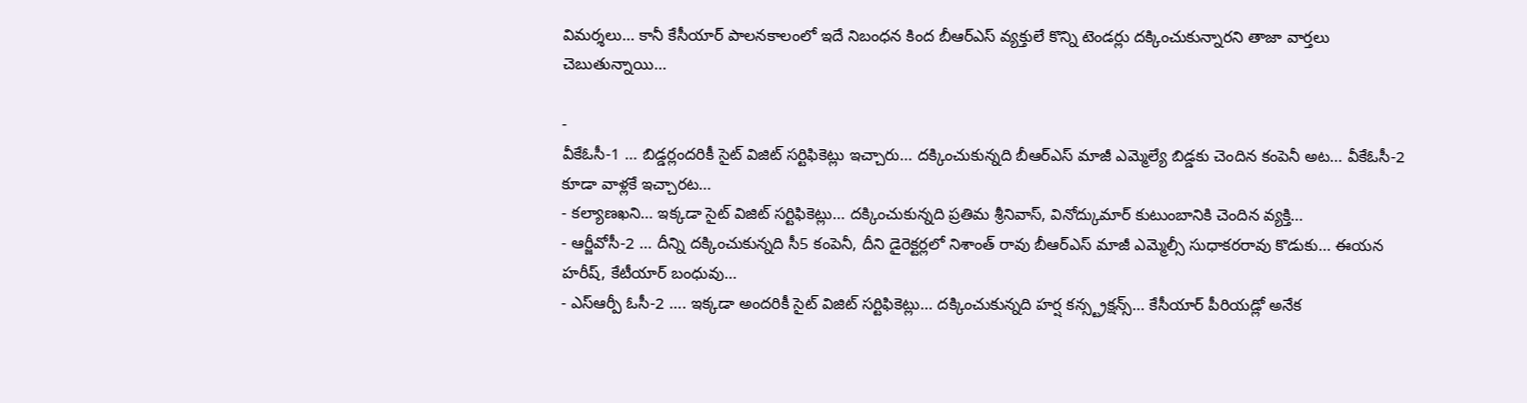విమర్శలు… కానీ కేసీయార్ పాలనకాలంలో ఇదే నిబంధన కింద బీఆర్ఎస్ వ్యక్తులే కొన్ని టెండర్లు దక్కించుకున్నారని తాజా వార్తలు చెబుతున్నాయి…

-
వీకేఓసీ-1 … బిడ్డర్లందరికీ సైట్ విజిట్ సర్టిఫికెట్లు ఇచ్చారు… దక్కించుకున్నది బీఆర్ఎస్ మాజీ ఎమ్మెల్యే బిడ్డకు చెందిన కంపెనీ అట… వీకేఓసీ-2 కూడా వాళ్లకే ఇచ్చారట…
- కల్యాణఖని… ఇక్కడా సైట్ విజిట్ సర్టిఫికెట్లు… దక్కించుకున్నది ప్రతిమ శ్రీనివాస్, వినోద్కుమార్ కుటుంబానికి చెందిన వ్యక్తి…
- ఆర్జీవోసీ-2 … దీన్ని దక్కించుకున్నది సీ5 కంపెనీ, దీని డైరెక్టర్లలో నిశాంత్ రావు బీఆర్ఎస్ మాజీ ఎమ్మెల్సీ సుధాకరరావు కొడుకు… ఈయన హరీష్, కేటీయార్ బంధువు…
- ఎస్ఆర్పీ ఓసీ-2 …. ఇక్కడా అందరికీ సైట్ విజిట్ సర్టిఫికెట్లు… దక్కించుకున్నది హర్ష కన్స్ట్రక్షన్స్… కేసీయార్ పీరియడ్లో అనేక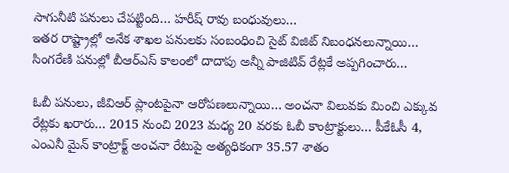సాగునీటి పనులు చేపట్టింది… హరీష్ రావు బంధువులు…
ఇతర రాష్ట్రాల్లో అనేక శాఖల పనులకు సంబంధించి సైట్ విజిట్ నిబంధనలున్నాయి… సింగరేణి పనుల్లో బీఆర్ఎస్ కాలంలో దాదాపు అన్నీ పాజిటివ్ రేట్లకే అప్పగించారు…

ఓబీ పనులు, జీవిఆర్ ప్లాంటపైనా ఆరోపణలున్నాయి… అంచనా విలువకు మించి ఎక్కువ రేట్లకు ఖరారు… 2015 నుంచి 2023 మధ్య 20 వరకు ఓబీ కాంట్రాక్టులు… పీకేఓసీ 4, ఎంఎనీ మైన్ కాంట్రాక్ట్ అంచనా రేటుపై అత్యధికంగా 35.57 శాతం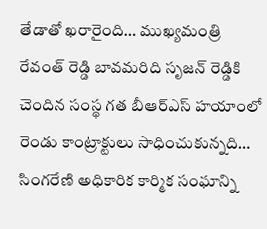తేడాతో ఖరారైంది… ముఖ్యమంత్రి రేవంత్ రెడ్డి బావమరిది సృజన్ రెడ్డికి చెందిన సంస్థ గత బీఆర్ఎస్ హయాంలో రెండు కాంట్రాక్టులు సాధించుకున్నది…
సింగరేణి అధికారిక కార్మిక సంఘాన్ని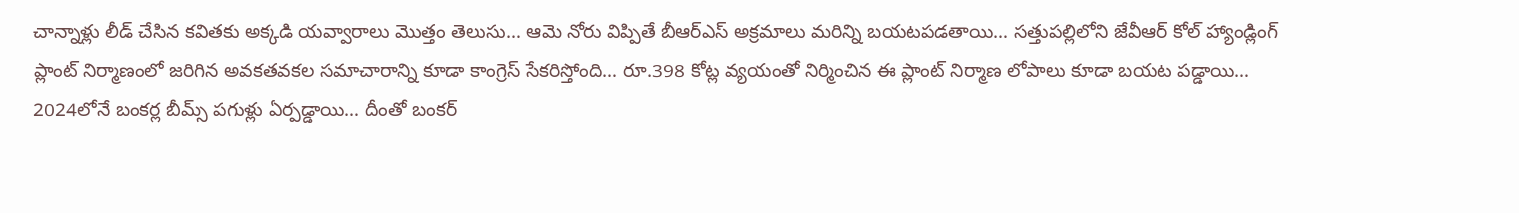చాన్నాళ్లు లీడ్ చేసిన కవితకు అక్కడి యవ్వారాలు మొత్తం తెలుసు… ఆమె నోరు విప్పితే బీఆర్ఎస్ అక్రమాలు మరిన్ని బయటపడతాయి… సత్తుపల్లిలోని జేవీఆర్ కోల్ హ్యాండ్లింగ్ ప్లాంట్ నిర్మాణంలో జరిగిన అవకతవకల సమాచారాన్ని కూడా కాంగ్రెస్ సేకరిస్తోంది… రూ.398 కోట్ల వ్యయంతో నిర్మించిన ఈ ప్లాంట్ నిర్మాణ లోపాలు కూడా బయట పడ్డాయి…
2024లోనే బంకర్ల బీమ్స్ పగుళ్లు ఏర్పడ్డాయి… దీంతో బంకర్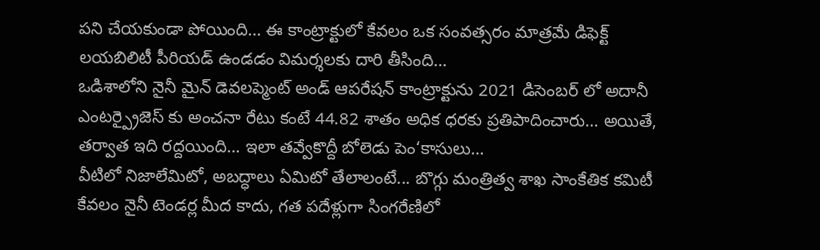పని చేయకుండా పోయింది… ఈ కాంట్రాక్టులో కేవలం ఒక సంవత్సరం మాత్రమే డిఫెక్ట్ లయబిలిటీ పీరియడ్ ఉండడం విమర్శలకు దారి తీసింది…
ఒడిశాలోని నైనీ మైన్ డెవలప్మెంట్ అండ్ ఆపరేషన్ కాంట్రాక్టును 2021 డిసెంబర్ లో అదానీ ఎంటర్ప్రైజెస్ కు అంచనా రేటు కంటే 44.82 శాతం అధిక ధరకు ప్రతిపాదించారు… అయితే, తర్వాత ఇది రద్దయింది… ఇలా తవ్వేకొద్దీ బోలెడు పెం‘కాసులు…
వీటిలో నిజాలేమిటో, అబద్ధాలు ఏమిటో తేలాలంటే... బొగ్గు మంత్రిత్వ శాఖ సాంకేతిక కమిటీ కేవలం నైనీ టెండర్ల మీద కాదు, గత పదేళ్లుగా సింగరేణిలో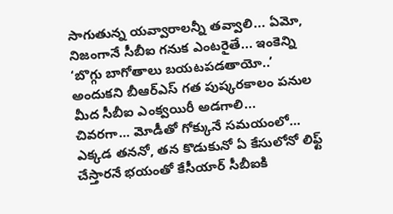సాగుతున్న యవ్వారాలన్నీ తవ్వాలి... ఏమో, నిజంగానే సీబీఐ గనుక ఎంటరైతే... ఇంకెన్ని ‘బొగ్గు బాగోతాలు బయటపడతాయో..’ అందుకని బీఆర్ఎస్ గత పుష్కరకాలం పనుల మీద సీబీఐ ఎంక్వయిరీ అడగాలి...
చివరగా… మోడీతో గోక్కునే సమయంలో… ఎక్కడ తననో, తన కొడుకునో ఏ కేసులోనో లిఫ్ట్ చేస్తారనే భయంతో కేసీయార్ సీబీఐకి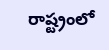రాష్ట్రంలో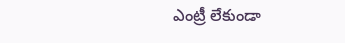ఎంట్రీ లేకుండా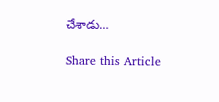చేశాడు…

Share this Article